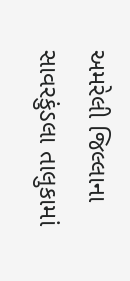અમરેલી જિલ્લાના સાવરકુંડલા તાલુકામાં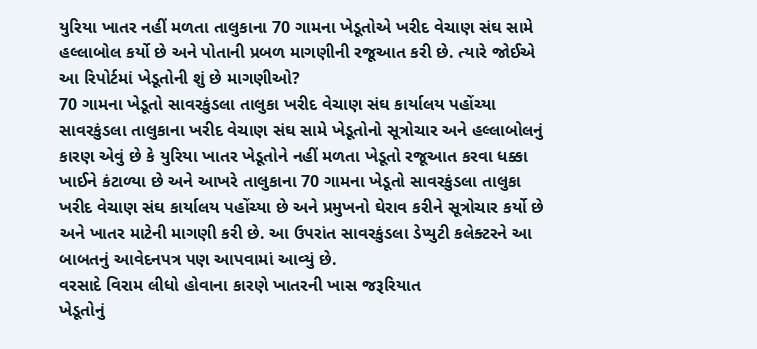યુરિયા ખાતર નહીં મળતા તાલુકાના 70 ગામના ખેડૂતોએ ખરીદ વેચાણ સંઘ સામે હલ્લાબોલ કર્યો છે અને પોતાની પ્રબળ માગણીની રજૂઆત કરી છે. ત્યારે જોઈએ આ રિપોર્ટમાં ખેડૂતોની શું છે માગણીઓ?
70 ગામના ખેડૂતો સાવરકુંડલા તાલુકા ખરીદ વેચાણ સંઘ કાર્યાલય પહોંચ્યા
સાવરકુંડલા તાલુકાના ખરીદ વેચાણ સંઘ સામે ખેડૂતોનો સૂત્રોચાર અને હલ્લાબોલનું કારણ એવું છે કે યુરિયા ખાતર ખેડૂતોને નહીં મળતા ખેડૂતો રજૂઆત કરવા ધક્કા ખાઈને કંટાળ્યા છે અને આખરે તાલુકાના 70 ગામના ખેડૂતો સાવરકુંડલા તાલુકા ખરીદ વેચાણ સંઘ કાર્યાલય પહોંચ્યા છે અને પ્રમુખનો ઘેરાવ કરીને સૂત્રોચાર કર્યો છે અને ખાતર માટેની માગણી કરી છે. આ ઉપરાંત સાવરકુંડલા ડેપ્યુટી કલેક્ટરને આ બાબતનું આવેદનપત્ર પણ આપવામાં આવ્યું છે.
વરસાદે વિરામ લીધો હોવાના કારણે ખાતરની ખાસ જરૂરિયાત
ખેડૂતોનું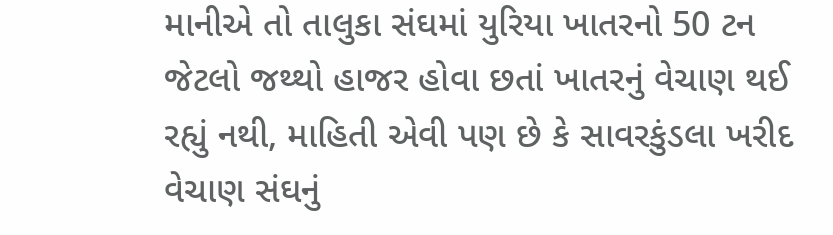માનીએ તો તાલુકા સંઘમાં યુરિયા ખાતરનો 50 ટન જેટલો જથ્થો હાજર હોવા છતાં ખાતરનું વેચાણ થઈ રહ્યું નથી, માહિતી એવી પણ છે કે સાવરકુંડલા ખરીદ વેચાણ સંઘનું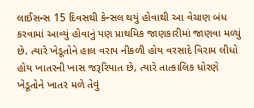લાઈસન્સ 15 દિવસથી કેન્સલ થયું હોવાથી આ વેચાણ બંધ કરવામાં આવ્યું હોવાનું પણ પ્રાથમિક જાણકારીમાં જાણવા મળ્યું છે. ત્યારે ખેડૂતોને હાલ વરાપ નીકળી હોય વરસાદે વિરામ લીધો હોય ખાતરની ખાસ જરૂરિયાત છે, ત્યારે તાત્કાલિક ધોરણે ખેડૂતોને ખાતર મળે તેવું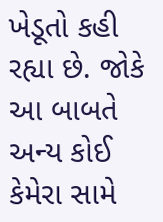ખેડૂતો કહી રહ્યા છે. જોકે આ બાબતે અન્ય કોઈ કેમેરા સામે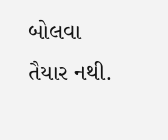બોલવા તૈયાર નથી.